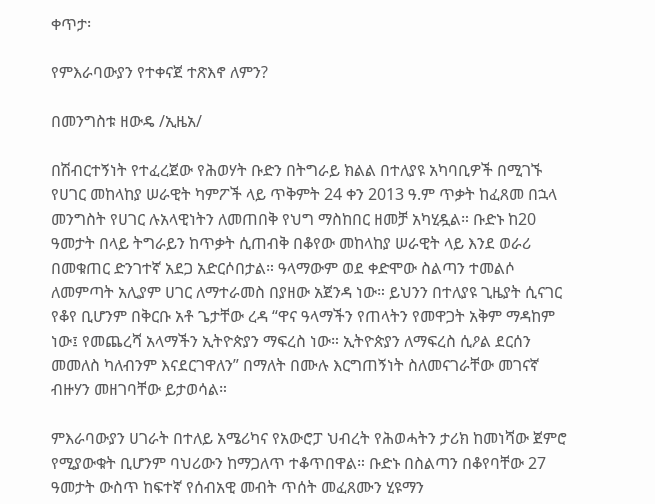ቀጥታ፡

የምእራባውያን የተቀናጀ ተጽእኖ ለምን?

በመንግስቱ ዘውዴ /ኢዜአ/

በሽብርተኝነት የተፈረጀው የሕወሃት ቡድን በትግራይ ክልል በተለያዩ አካባቢዎች በሚገኙ የሀገር መከላከያ ሠራዊት ካምፖች ላይ ጥቅምት 24 ቀን 2013 ዓ.ም ጥቃት ከፈጸመ በኋላ መንግስት የሀገር ሉአላዊነትን ለመጠበቅ የህግ ማስከበር ዘመቻ አካሂዷል። ቡድኑ ከ20 ዓመታት በላይ ትግራይን ከጥቃት ሲጠብቅ በቆየው መከላከያ ሠራዊት ላይ እንደ ወራሪ በመቁጠር ድንገተኛ አደጋ አድርሶበታል። ዓላማውም ወደ ቀድሞው ስልጣን ተመልሶ ለመምጣት አሊያም ሀገር ለማተራመስ በያዘው አጀንዳ ነው። ይህንን በተለያዩ ጊዜያት ሲናገር የቆየ ቢሆንም በቅርቡ አቶ ጌታቸው ረዳ “ዋና ዓላማችን የጠላትን የመዋጋት አቅም ማዳከም ነው፤ የመጨረሻ አላማችን ኢትዮጵያን ማፍረስ ነው። ኢትዮጵያን ለማፍረስ ሲዖል ደርሰን መመለስ ካለብንም እናደርገዋለን” በማለት በሙሉ እርግጠኝነት ስለመናገራቸው መገናኛ ብዙሃን መዘገባቸው ይታወሳል።

ምእራባውያን ሀገራት በተለይ አሜሪካና የአውሮፓ ህብረት የሕወሓትን ታሪክ ከመነሻው ጀምሮ የሚያውቁት ቢሆንም ባህሪውን ከማጋለጥ ተቆጥበዋል። ቡድኑ በስልጣን በቆየባቸው 27 ዓመታት ውስጥ ከፍተኛ የሰብአዊ መብት ጥሰት መፈጸሙን ሂዩማን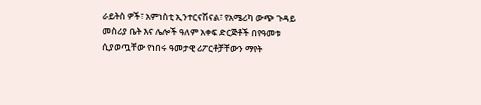ራይትስ ዎች፣ አምነስቲ ኢንተርናሽናል፣ የአሜሪካ ውጭ ጉዳይ መስሪያ ቤት እና ሌሎች ዓለም አቀፍ ድርጅቶች በየዓመቱ ሲያወጧቸው የነበሩ ዓመታዊ ሪፖርቶቻቸውን ማየት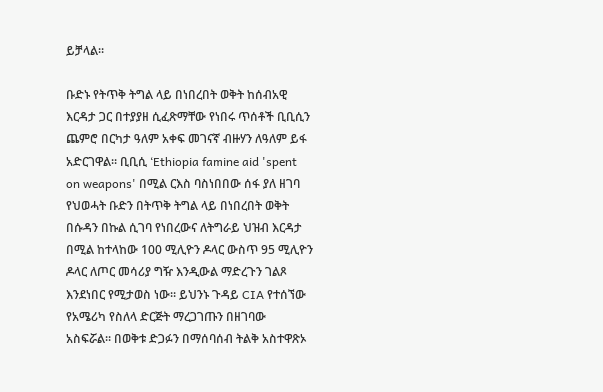ይቻላል።

ቡድኑ የትጥቅ ትግል ላይ በነበረበት ወቅት ከሰብአዊ እርዳታ ጋር በተያያዘ ሲፈጽማቸው የነበሩ ጥሰቶች ቢቢሲን ጨምሮ በርካታ ዓለም አቀፍ መገናኛ ብዙሃን ለዓለም ይፋ አድርገዋል። ቢቢሲ ‘Ethiopia famine aid 'spent on weapons' በሚል ርእስ ባስነበበው ሰፋ ያለ ዘገባ የህወሓት ቡድን በትጥቅ ትግል ላይ በነበረበት ወቅት በሱዳን በኩል ሲገባ የነበረውና ለትግራይ ህዝብ እርዳታ በሚል ከተላከው 100 ሚሊዮን ዶላር ውስጥ 95 ሚሊዮን ዶላር ለጦር መሳሪያ ግዥ እንዲውል ማድረጉን ገልጾ እንደነበር የሚታወስ ነው። ይህንኑ ጉዳይ CIA የተሰኘው የአሜሪካ የስለላ ድርጅት ማረጋገጡን በዘገባው አስፍሯል። በወቅቱ ድጋፉን በማሰባሰብ ትልቅ አስተዋጽኦ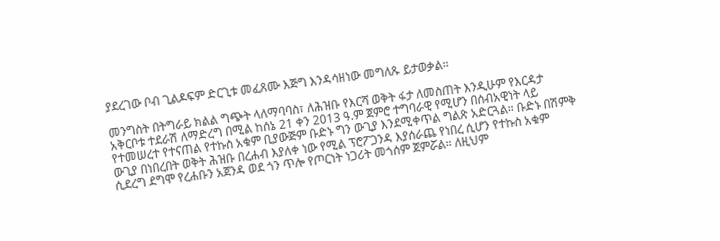ያደረገው ቦብ ጊልዶፍም ድርጊቱ መፈጸሙ እጅግ እንዳሳዘነው መግለጹ ይታወቃል።

መንግስት በትግራይ ክልል ግጭት ላለማባባስ፣ ለሕዝቡ የእርሻ ወቅት ፋታ ለመስጠት እንዲሁም የእርዳታ አቅርቦቱ ተደራሽ ለማድረግ በሚል ከሰኔ 21 ቀን 2013 ዓ.ም ጀምሮ ተግባራዊ የሚሆን በሰብአዊነት ላይ የተመሠረተ የተናጠል የተኩስ አቁም ቢያውጅም ቡድኑ ግን ውጊያ እንደሚቀጥል ግልጽ አድርጓል። ቡድኑ በሽምቅ ውጊያ በነበረበት ወቅት ሕዝቡ በረሐብ እያለቀ ነው የሚል ፕሮፖጋንዳ እያሰራጨ የነበረ ሲሆን የተኩስ አቁም ሲደረግ ደግሞ የረሐቡን አጀንዳ ወደ ጎን ጥሎ የጦርነት ነጋሪት መጎሰም ጀምሯል። ለዚህም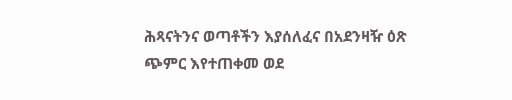ሕጻናትንና ወጣቶችን እያሰለፈና በአደንዛዥ ዕጽ ጭምር እየተጠቀመ ወደ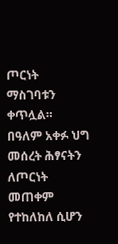ጦርነት ማስገባቱን ቀጥሏል።  በዓለም አቀፉ ህግ መሰረት ሕፃናትን ለጦርነት መጠቀም የተከለከለ ሲሆን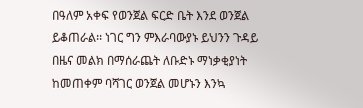በዓለም አቀፍ የወንጀል ፍርድ ቤት እንደ ወንጀል ይቆጠራል፡፡ ነገር ግን ምእራባውያኑ ይህንን ጉዳይ በዜና መልክ በማሰራጨት ለቡድኑ ማነቃቂያነት ከመጠቀም ባሻገር ወንጀል መሆኑን እንኳ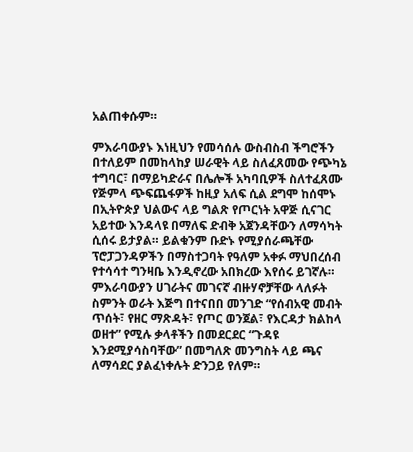አልጠቀሱም።

ምእራባውያኑ እነዚህን የመሳሰሉ ውስብስብ ችግሮችን በተለይም በመከላከያ ሠራዊት ላይ ስለፈጸመው የጭካኔ ተግባር፣ በማይካድራና በሌሎች አካባቢዎች ስለተፈጸሙ የጅምላ ጭፍጨፋዎች ከዚያ አለፍ ሲል ደግሞ ከሰሞኑ በኢትዮጵያ ህልውና ላይ ግልጽ የጦርነት አዋጅ ሲናገር አይተው እንዳላዩ በማለፍ ድብቅ አጀንዳቸውን ለማሳካት ሲሰሩ ይታያል። ይልቁንም ቡድኑ የሚያሰራጫቸው ፕሮፓጋንዳዎችን በማስተጋባት የዓለም አቀፉ ማህበረሰብ የተሳሳተ ግንዛቤ እንዲኖረው አበክረው እየሰሩ ይገኛሉ። ምእራባውያን ሀገራትና መገናኛ ብዙሃኖቻቸው ላለፉት ስምንት ወራት እጅግ በተናበበ መንገድ “የሰብአዊ መብት ጥሰት፣ የዘር ማጽዳት፣ የጦር ወንጀል፣ የእርዳታ ክልከላ ወዘተ” የሚሉ ቃላቶችን በመደርደር “ጉዳዩ እንደሚያሳስባቸው” በመግለጽ መንግስት ላይ ጫና ለማሳደር ያልፈነቀሉት ድንጋይ የለም።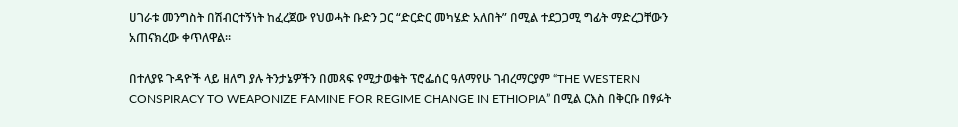ሀገራቱ መንግስት በሽብርተኝነት ከፈረጀው የህወሓት ቡድን ጋር “ድርድር መካሄድ አለበት” በሚል ተደጋጋሚ ግፊት ማድረጋቸውን  አጠናክረው ቀጥለዋል።

በተለያዩ ጉዳዮች ላይ ዘለግ ያሉ ትንታኔዎችን በመጻፍ የሚታወቁት ፕሮፌሰር ዓለማየሁ ገብረማርያም “THE WESTERN CONSPIRACY TO WEAPONIZE FAMINE FOR REGIME CHANGE IN ETHIOPIA” በሚል ርእስ በቅርቡ በፃፉት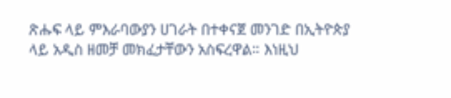ጽሑፍ ላይ ምእራባውያን ሀገራት በተቀናጀ መንገድ በኢትዮጵያ ላይ አዲስ ዘመቻ መክፈታቸውን አስፍረዋል። እነዚህ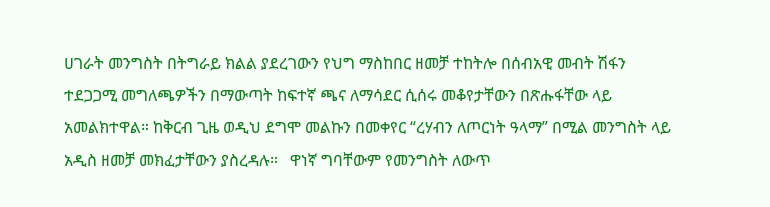ሀገራት መንግስት በትግራይ ክልል ያደረገውን የህግ ማስከበር ዘመቻ ተከትሎ በሰብአዊ መብት ሽፋን ተደጋጋሚ መግለጫዎችን በማውጣት ከፍተኛ ጫና ለማሳደር ሲሰሩ መቆየታቸውን በጽሑፋቸው ላይ አመልክተዋል። ከቅርብ ጊዜ ወዲህ ደግሞ መልኩን በመቀየር “ረሃብን ለጦርነት ዓላማ” በሚል መንግስት ላይ አዲስ ዘመቻ መክፈታቸውን ያስረዳሉ።   ዋነኛ ግባቸውም የመንግስት ለውጥ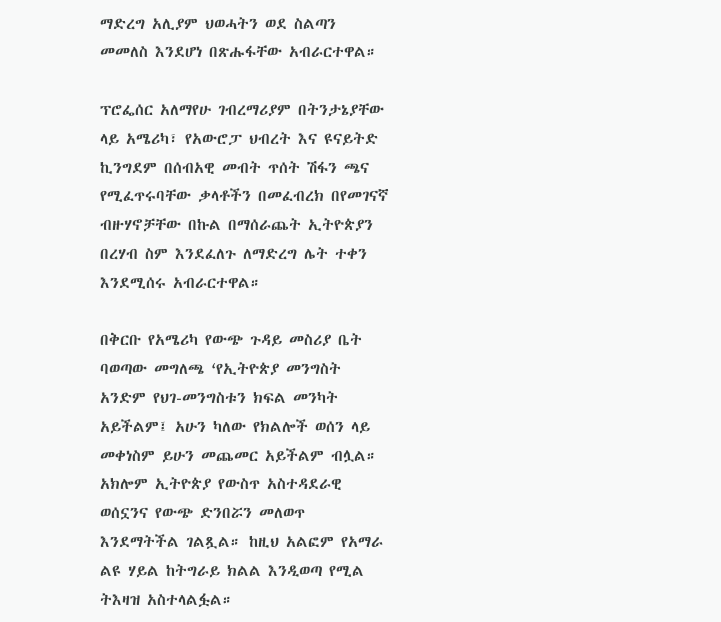ማድረግ አሊያም ህወሓትን ወደ ስልጣን መመለስ እንደሆነ በጽሑፋቸው አብራርተዋል።

ፕሮፌሰር አለማየሁ ገብረማሪያም በትንታኔያቸው ላይ አሜሪካ፣ የአውሮፓ ህብረት እና ዩናይትድ ኪንግደም በሰብአዊ መብት ጥሰት ሽፋን ጫና የሚፈጥሩባቸው ቃላቶችን በመፈብረክ በየመገናኛ ብዙሃኖቻቸው በኩል በማሰራጨት ኢትዮጵያን በረሃብ ስም እንደፈለጉ ለማድረግ ሌት ተቀን እንደሚሰሩ አብራርተዋል።

በቅርቡ የአሜሪካ የውጭ ጉዳይ መስሪያ ቤት ባወጣው መግለጫ ߵየኢትዮጵያ መንግስት አንድም የህገ-መንግስቱን ክፍል መንካት አይችልም፤ አሁን ካለው የክልሎች ወሰን ላይ መቀነስም ይሁን መጨመር አይችልም ብሏል። አክሎም ኢትዮጵያ የውስጥ አስተዳደራዊ ወሰኗንና የውጭ ድንበሯን መለወጥ እንደማትችል ገልጿል። ከዚህ አልፎም የአማራ ልዩ ሃይል ከትግራይ ክልል እንዲወጣ የሚል ትእዛዝ አስተላልፏል።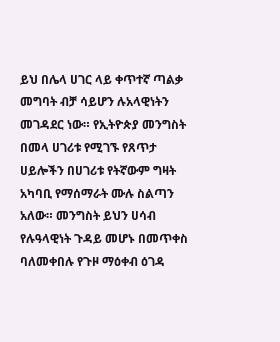ይህ በሌላ ሀገር ላይ ቀጥተኛ ጣልቃ መግባት ብቻ ሳይሆን ሉአላዊነትን መገዳደር ነው። የኢትዮጵያ መንግስት በመላ ሀገሪቱ የሚገኙ የጸጥታ ሀይሎችን በሀገሪቱ የትኛውም ግዛት አካባቢ የማሰማራት ሙሉ ስልጣን አለው። መንግስት ይህን ሀሳብ የሉዓላዊነት ጉዳይ መሆኑ በመጥቀስ ባለመቀበሉ የጉዞ ማዕቀብ ዕገዳ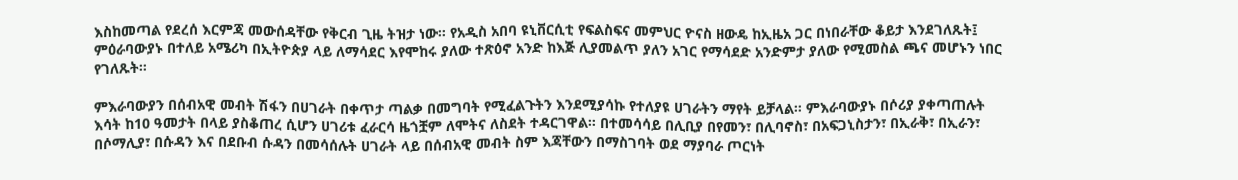እስከመጣል የደረሰ እርምጃ መውሰዳቸው የቅርብ ጊዜ ትዝታ ነው። የአዲስ አበባ ዩኒቨርሲቲ የፍልስፍና መምህር ዮናስ ዘውዴ ከኢዜአ ጋር በነበራቸው ቆይታ እንደገለጹት፤ ምዕራባውያኑ በተለይ አሜሪካ በኢትዮጵያ ላይ ለማሳደር እየሞከሩ ያለው ተጽዕኖ አንድ ከእጅ ሊያመልጥ ያለን አገር የማሳደድ አንድምታ ያለው የሚመስል ጫና መሆኑን ነበር የገለጹት።

ምእራባውያን በሰብአዊ መብት ሽፋን በሀገራት በቀጥታ ጣልቃ በመግባት የሚፈልጉትን እንደሚያሳኩ የተለያዩ ሀገራትን ማየት ይቻላል። ምእራባውያኑ በሶሪያ ያቀጣጠሉት እሳት ከ10 ዓመታት በላይ ያስቆጠረ ሲሆን ሀገሪቱ ፈራርሳ ዜጎቿም ለሞትና ለስደት ተዳርገዋል። በተመሳሳይ በሊቢያ በየመን፣ በሊባኖስ፣ በአፍጋኒስታን፣ በኢራቅ፣ በኢራን፣ በሶማሊያ፣ በሱዳን እና በደቡብ ሱዳን በመሳሰሉት ሀገራት ላይ በሰብአዊ መብት ስም እጃቸውን በማስገባት ወደ ማያባራ ጦርነት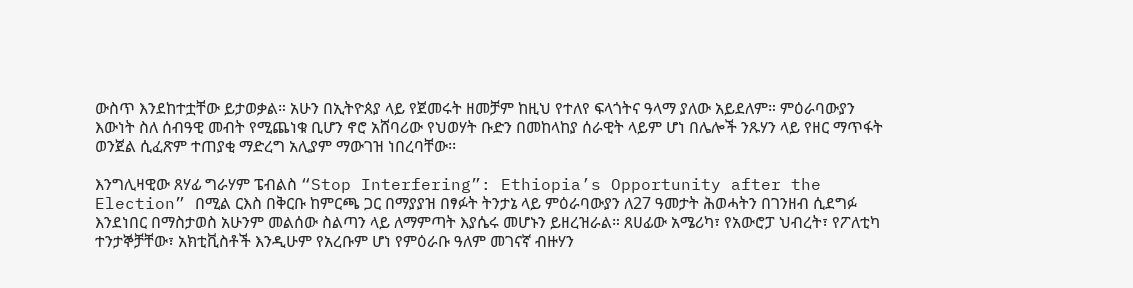ውስጥ እንደከተቷቸው ይታወቃል። አሁን በኢትዮጰያ ላይ የጀመሩት ዘመቻም ከዚህ የተለየ ፍላጎትና ዓላማ ያለው አይደለም። ምዕራባውያን እውነት ስለ ሰብዓዊ መብት የሚጨነቁ ቢሆን ኖሮ አሸባሪው የህወሃት ቡድን በመከላከያ ሰራዊት ላይም ሆነ በሌሎች ንጹሃን ላይ የዘር ማጥፋት ወንጀል ሲፈጽም ተጠያቂ ማድረግ አሊያም ማውገዝ ነበረባቸው፡፡

እንግሊዛዊው ጸሃፊ ግራሃም ፔብልስ “Stop Interfering”: Ethiopia’s Opportunity after the Election” በሚል ርእስ በቅርቡ ከምርጫ ጋር በማያያዝ በፃፉት ትንታኔ ላይ ምዕራባውያን ለ27 ዓመታት ሕወሓትን በገንዘብ ሲደግፉ እንደነበር በማስታወስ አሁንም መልሰው ስልጣን ላይ ለማምጣት እያሴሩ መሆኑን ይዘረዝራል። ጸሀፊው አሜሪካ፣ የአውሮፓ ህብረት፣ የፖለቲካ ተንታኞቻቸው፣ አክቲቪስቶች እንዲሁም የአረቡም ሆነ የምዕራቡ ዓለም መገናኛ ብዙሃን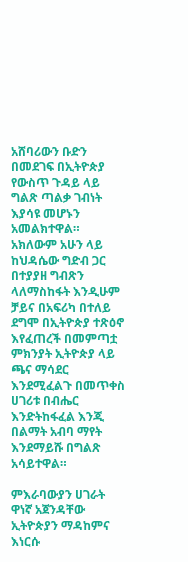አሸባሪውን ቡድን በመደገፍ በኢትዮጵያ የውስጥ ጉዳይ ላይ ግልጽ ጣልቃ ገብነት እያሳዩ መሆኑን አመልክተዋል። አክለውም አሁን ላይ ከህዳሴው ግድብ ጋር በተያያዘ ግብጽን ላለማስከፋት እንዲሁም ቻይና በአፍሪካ በተለይ ደግሞ በኢትዮጵያ ተጽዕኖ እየፈጠረች በመምጣቷ ምክንያት ኢትዮጵያ ላይ ጫና ማሳደር እንደሚፈልጉ በመጥቀስ ሀገሪቱ በብሔር እንድትከፋፈል እንጂ በልማት አብባ ማየት እንደማይሹ በግልጽ አሳይተዋል።

ምእራባውያን ሀገራት ዋነኛ አጀንዳቸው ኢትዮጵያን ማዳከምና እነርሱ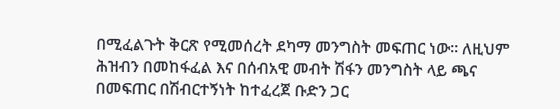በሚፈልጉት ቅርጽ የሚመሰረት ደካማ መንግስት መፍጠር ነው። ለዚህም ሕዝብን በመከፋፈል እና በሰብአዊ መብት ሽፋን መንግስት ላይ ጫና በመፍጠር በሽብርተኝነት ከተፈረጀ ቡድን ጋር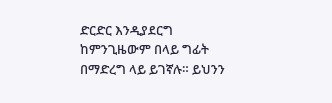ድርድር እንዲያደርግ ከምንጊዜውም በላይ ግፊት በማድረግ ላይ ይገኛሉ። ይህንን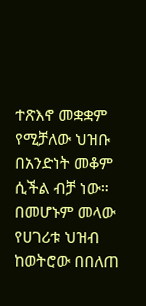ተጽእኖ መቋቋም የሚቻለው ህዝቡ በአንድነት መቆም ሲችል ብቻ ነው። በመሆኑም መላው የሀገሪቱ ህዝብ ከወትሮው በበለጠ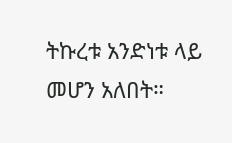ትኩረቱ አንድነቱ ላይ መሆን አለበት።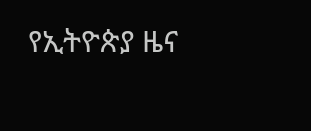የኢትዮጵያ ዜና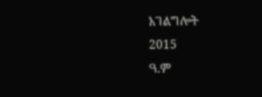አገልግሎት
2015
ዓ.ም